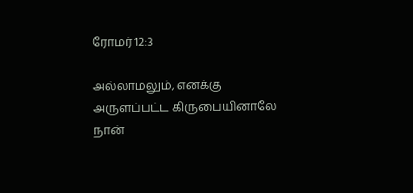ரோமர் 12:3

அல்லாமலும், எனக்கு அருளப்பட்ட கிருபையினாலே நான்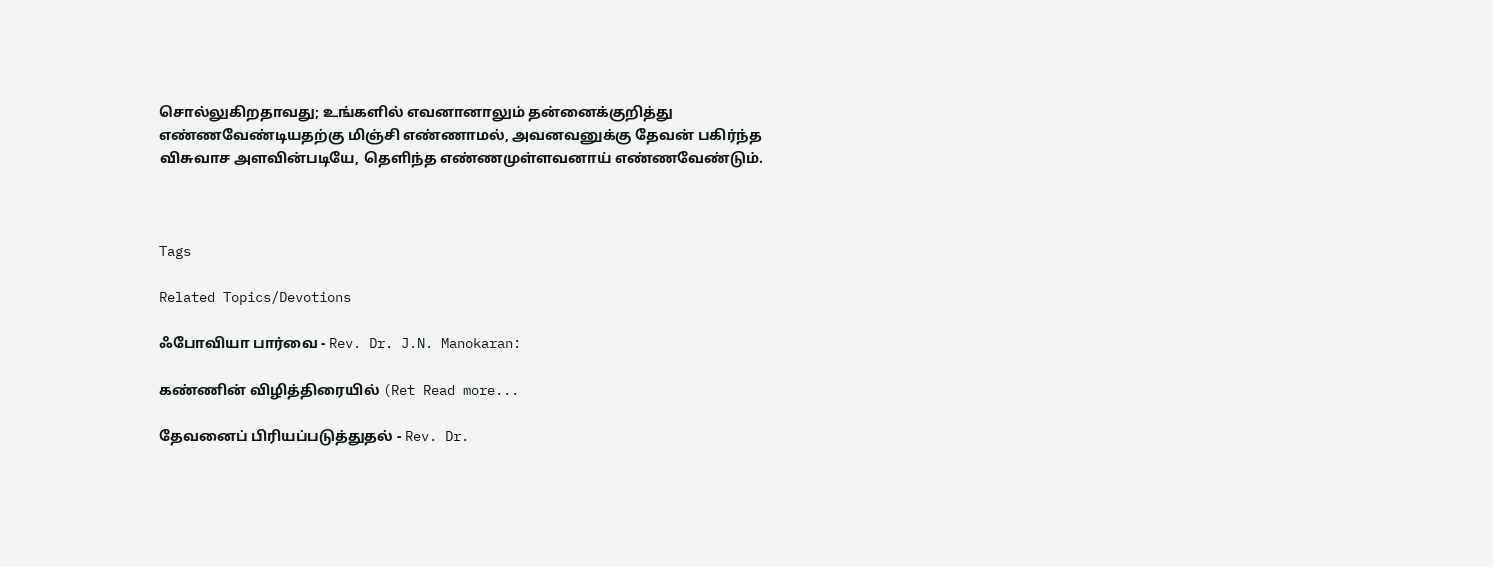சொல்லுகிறதாவது; உங்களில் எவனானாலும் தன்னைக்குறித்து எண்ணவேண்டியதற்கு மிஞ்சி எண்ணாமல், அவனவனுக்கு தேவன் பகிர்ந்த விசுவாச அளவின்படியே, தெளிந்த எண்ணமுள்ளவனாய் எண்ணவேண்டும்.



Tags

Related Topics/Devotions

ஃபோவியா பார்வை - Rev. Dr. J.N. Manokaran:

கண்ணின் விழித்திரையில் (Ret Read more...

தேவனைப் பிரியப்படுத்துதல் - Rev. Dr.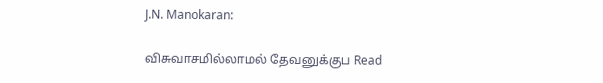J.N. Manokaran:

விசுவாசமில்லாமல் தேவனுக்குப Read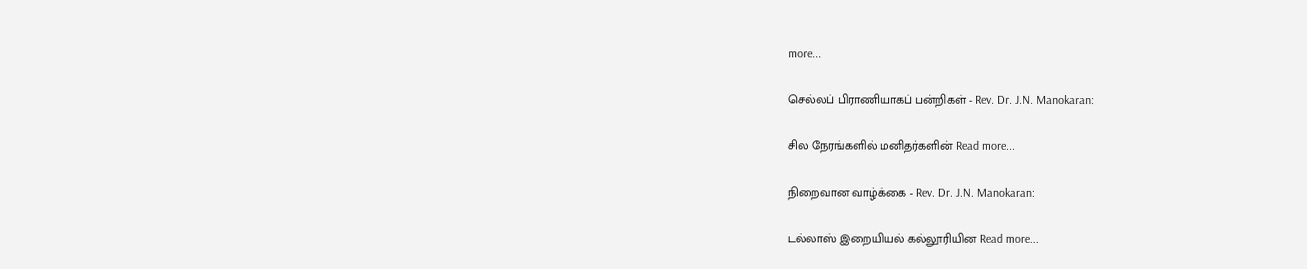more...

செல்லப் பிராணியாகப் பன்றிகள் - Rev. Dr. J.N. Manokaran:

சில நேரங்களில் மனிதர்களின் Read more...

நிறைவான வாழ்க்கை - Rev. Dr. J.N. Manokaran:

டல்லாஸ் இறையியல் கல்லூரியின Read more...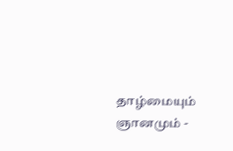தாழ்மையும் ஞானமும் -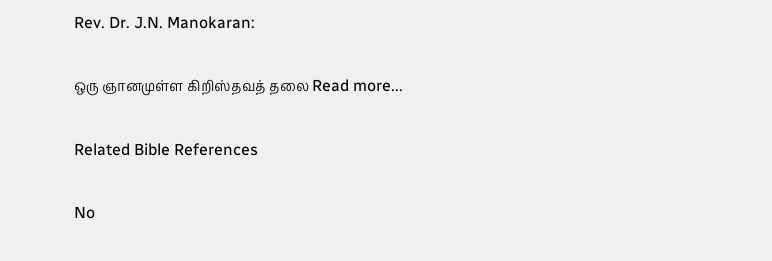Rev. Dr. J.N. Manokaran:

ஒரு ஞானமுள்ள கிறிஸ்தவத் தலை Read more...

Related Bible References

No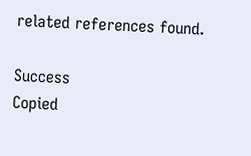related references found.

Success
Copied